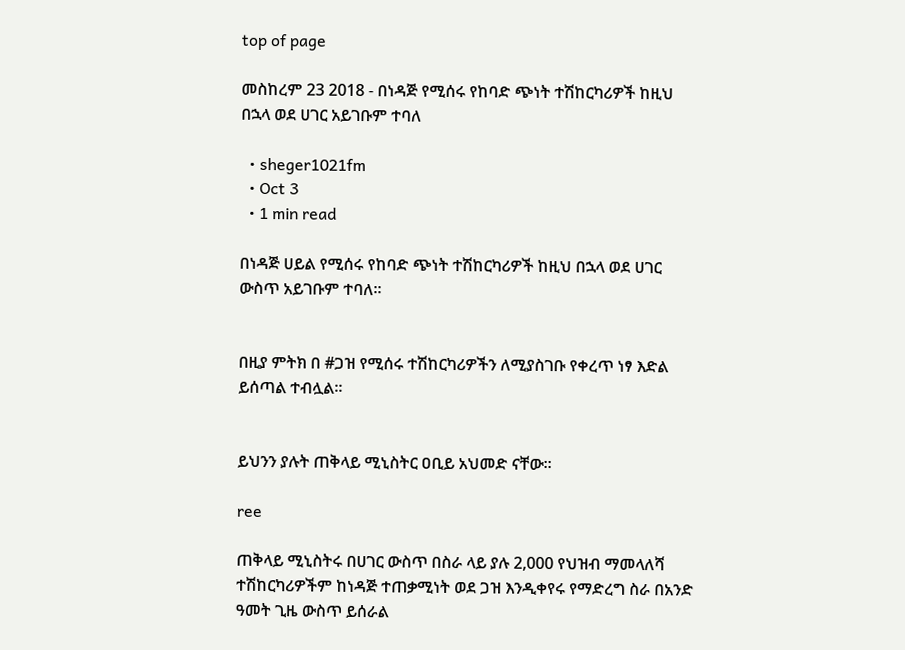top of page

መስከረም 23 2018 - በነዳጅ የሚሰሩ የከባድ ጭነት ተሽከርካሪዎች ከዚህ በኋላ ወደ ሀገር አይገቡም ተባለ

  • sheger1021fm
  • Oct 3
  • 1 min read

በነዳጅ ሀይል የሚሰሩ የከባድ ጭነት ተሽከርካሪዎች ከዚህ በኋላ ወደ ሀገር ውስጥ አይገቡም ተባለ።


በዚያ ምትክ በ #ጋዝ የሚሰሩ ተሽከርካሪዎችን ለሚያስገቡ የቀረጥ ነፃ እድል ይሰጣል ተብሏል።


ይህንን ያሉት ጠቅላይ ሚኒስትር ዐቢይ አህመድ ናቸው።

ree

ጠቅላይ ሚኒስትሩ በሀገር ውስጥ በስራ ላይ ያሉ 2,000 የህዝብ ማመላለሻ ተሽከርካሪዎችም ከነዳጅ ተጠቃሚነት ወደ ጋዝ እንዲቀየሩ የማድረግ ስራ በአንድ ዓመት ጊዜ ውስጥ ይሰራል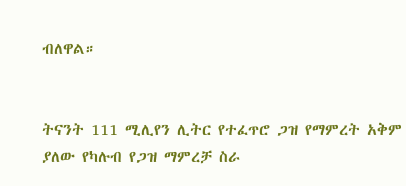ብለዋል።


ትናንት 111 ሚሊየን ሊትር የተፈጥሮ ጋዝ የማምረት አቅም ያለው የካሉብ የጋዝ ማምረቻ ስራ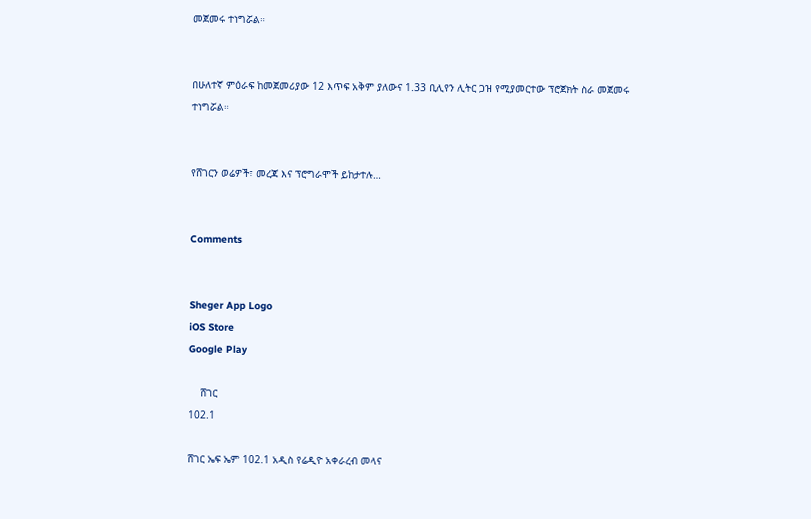መጀመሩ ተነግሯል።


በሁለተኛ ምዕራፍ ከመጀመሪያው 12 እጥፍ አቅም ያለውና 1.33 ቢሊየን ሊትር ጋዝ የሚያመርተው ፕሮጀክት ስራ መጀመሩ ተነግሯል።


የሸገርን ወሬዎች፣ መረጃ እና ፕሮግራሞች ይከታተሉ…


Comments


Sheger App Logo
iOS Store
Google Play

    ሸገር
102.1

ሸገር ኤፍ ኤም 102.1 አዲስ የሬዲዮ አቀራረብ መላና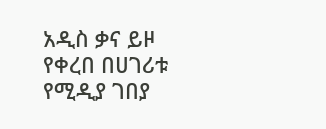አዲስ ቃና ይዞ የቀረበ በሀገሪቱ የሚዲያ ገበያ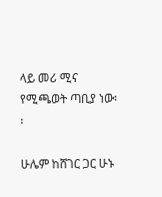ላይ መሪ ሚና የሚጫወት ጣቢያ ነው፡፡

ሁሌም ከሸገር ጋር ሁኑ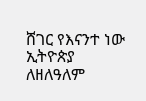ሸገር የእናንተ ነው
ኢትዮጵያ ለዘለዓለም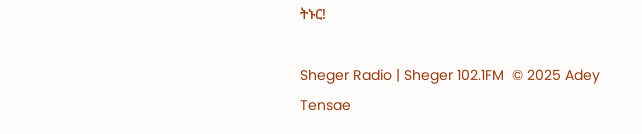ትኑር!

Sheger Radio | Sheger 102.1FM  © 2025 Adey Tensae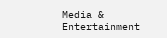Media & Entertainment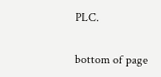PLC.

bottom of page